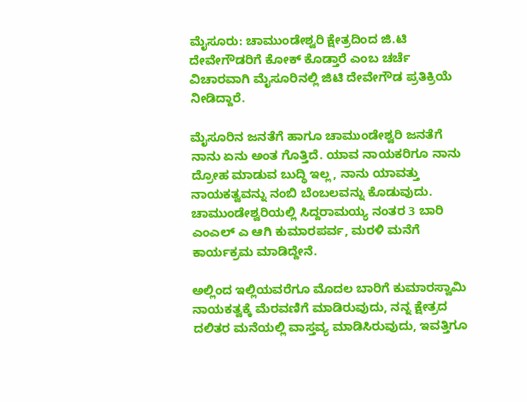ಮೈಸೂರು: ಚಾಮುಂಡೇಶ್ವರಿ ಕ್ಷೇತ್ರದಿಂದ ಜಿ.ಟಿ ದೇವೇಗೌಡರಿಗೆ ಕೋಕ್ ಕೊಡ್ತಾರೆ ಎಂಬ ಚರ್ಚೆ ವಿಚಾರವಾಗಿ ಮೈಸೂರಿನಲ್ಲಿ ಜಿಟಿ ದೇವೇಗೌಡ ಪ್ರತಿಕ್ರಿಯೆ ನೀಡಿದ್ದಾರೆ.

ಮೈಸೂರಿನ ಜನತೆಗೆ ಹಾಗೂ ಚಾಮುಂಡೇಶ್ವರಿ ಜನತೆಗೆ ನಾನು ಏನು ಅಂತ ಗೊತ್ತಿದೆ. ಯಾವ ನಾಯಕರಿಗೂ ನಾನು ದ್ರೋಹ ಮಾಡುವ ಬುದ್ಧಿ ಇಲ್ಲ, ನಾನು ಯಾವತ್ತು ನಾಯಕತ್ವವನ್ನು ನಂಬಿ ಬೆಂಬಲವನ್ನು ಕೊಡುವುದು. ಚಾಮುಂಡೇಶ್ವರಿಯಲ್ಲಿ ಸಿದ್ದರಾಮಯ್ಯ ನಂತರ 3 ಬಾರಿ ಎಂಎಲ್ ಎ ಆಗಿ ಕುಮಾರಪರ್ವ, ಮರಳಿ ಮನೆಗೆ ಕಾರ್ಯಕ್ರಮ ಮಾಡಿದ್ದೇನೆ.

ಅಲ್ಲಿಂದ ಇಲ್ಲಿಯವರೆಗೂ ಮೊದಲ ಬಾರಿಗೆ ಕುಮಾರಸ್ವಾಮಿ ನಾಯಕತ್ವಕ್ಕೆ ಮೆರವಣಿಗೆ ಮಾಡಿರುವುದು, ನನ್ನ ಕ್ಷೇತ್ರದ ದಲಿತರ ಮನೆಯಲ್ಲಿ ವಾಸ್ತವ್ಯ ಮಾಡಿಸಿರುವುದು, ಇವತ್ತಿಗೂ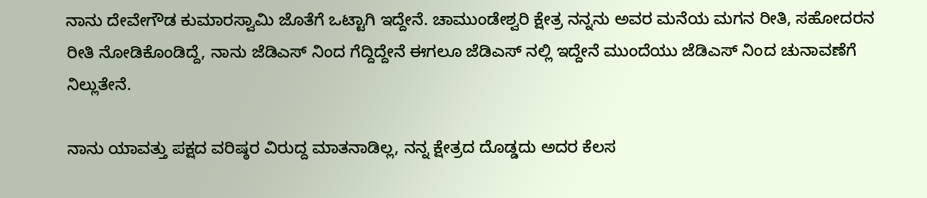ನಾನು ದೇವೇಗೌಡ ಕುಮಾರಸ್ವಾಮಿ ಜೊತೆಗೆ ಒಟ್ಟಾಗಿ ಇದ್ದೇನೆ. ಚಾಮುಂಡೇಶ್ವರಿ ಕ್ಷೇತ್ರ ನನ್ನನು ಅವರ ಮನೆಯ‌ ಮಗನ ರೀತಿ, ಸಹೋದರನ ರೀತಿ ನೋಡಿಕೊಂಡಿದ್ದೆ, ನಾನು ಜೆಡಿಎಸ್ ನಿಂದ ಗೆದ್ದಿದ್ದೇನೆ ಈಗಲೂ ಜೆಡಿಎಸ್ ನಲ್ಲಿ ಇದ್ದೇನೆ ಮುಂದೆಯು ಜೆಡಿಎಸ್ ನಿಂದ ಚುನಾವಣೆಗೆ ನಿಲ್ಲುತೇನೆ.

ನಾನು ಯಾವತ್ತು ಪಕ್ಷದ ವರಿಷ್ಠರ ವಿರುದ್ದ ಮಾತನಾಡಿಲ್ಲ, ನನ್ನ ಕ್ಷೇತ್ರದ ದೊಡ್ಡದು ಅದರ ಕೆಲಸ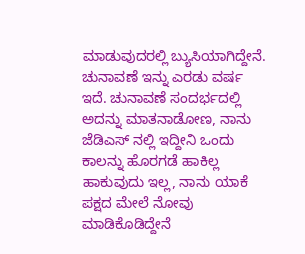ಮಾಡುವುದರಲ್ಲಿ ಬ್ಯುಸಿಯಾಗಿದ್ದೇನೆ. ಚುನಾವಣೆ ಇನ್ನು ಎರಡು ವರ್ಷ ಇದೆ. ಚುನಾವಣೆ ಸಂದರ್ಭದಲ್ಲಿ ಅದನ್ನು ಮಾತನಾಡೋಣ, ನಾನು ಜೆಡಿಎಸ್ ನಲ್ಲಿ ಇದ್ದೀನಿ ಒಂದು ಕಾಲನ್ನು ಹೊರಗಡೆ ಹಾಕಿಲ್ಲ ಹಾಕುವುದು ಇಲ್ಲ, ನಾನು ಯಾಕೆ ಪಕ್ಷದ ಮೇಲೆ ನೋವು ಮಾಡಿಕೊಡಿದ್ದೇನೆ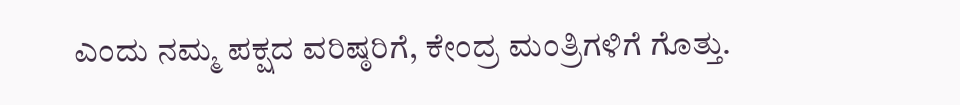ಎಂದು ನಮ್ಮ ಪಕ್ಷದ ವರಿಷ್ಠರಿಗೆ, ಕೇಂದ್ರ ಮಂತ್ರಿಗಳಿಗೆ ಗೊತ್ತು.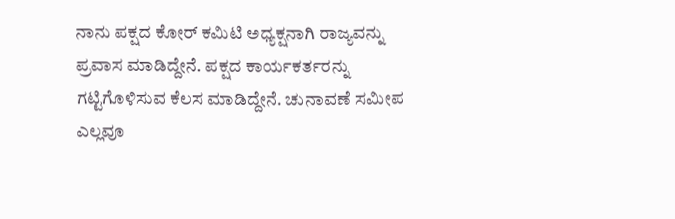ನಾನು ಪಕ್ಷದ ಕೋರ್ ಕಮಿಟಿ ಅಧ್ಯಕ್ಷನಾಗಿ ರಾಜ್ಯವನ್ನು ಪ್ರವಾಸ ಮಾಡಿದ್ದೇನೆ. ಪಕ್ಷದ ಕಾರ್ಯಕರ್ತರನ್ನು ಗಟ್ಟಿಗೊಳಿಸುವ ಕೆಲಸ ಮಾಡಿದ್ದೇನೆ. ಚುನಾವಣೆ ಸಮೀಪ ಎಲ್ಲವೂ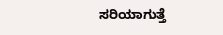ಸರಿಯಾಗುತ್ತೆ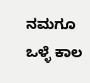ನಮಗೂ ಒಳ್ಳೆ ಕಾಲ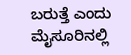ಬರುತ್ತೆ ಎಂದು ಮೈಸೂರಿನಲ್ಲಿ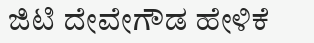ಜಿಟಿ ದೇವೇಗೌಡ ಹೇಳಿಕೆ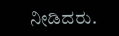ನೀಡಿದರು.